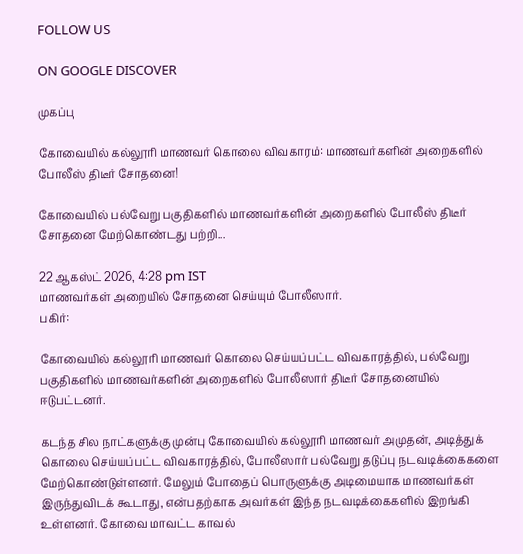FOLLOW US

ON GOOGLE DISCOVER

முகப்பு

கோவையில் கல்லூரி மாணவர் கொலை விவகாரம்: மாணவர்களின் அறைகளில் போலீஸ் திடீர் சோதனை!

கோவையில் பல்வேறு பகுதிகளில் மாணவர்களின் அறைகளில் போலீஸ் திடீர் சோதனை மேற்கொண்டது பற்றி...

22 ஆகஸ்ட் 2026, 4:28 pm IST
மாணவர்கள் அறையில் சோதனை செய்யும் போலீஸார்.
பகிர்:

கோவையில் கல்லூரி மாணவர் கொலை செய்யப்பட்ட விவகாரத்தில், பல்வேறு பகுதிகளில் மாணவர்களின் அறைகளில் போலீஸார் திடீர் சோதனையில் ஈடுபட்டனர்.

கடந்த சில நாட்களுக்கு முன்பு கோவையில் கல்லூரி மாணவர் அமுதன், அடித்துக் கொலை செய்யப்பட்ட விவகாரத்தில், போலீஸார் பல்வேறு தடுப்பு நடவடிக்கைகளை மேற்கொண்டுள்ளனர். மேலும் போதைப் பொருளுக்கு அடிமையாக மாணவர்கள் இருந்துவிடக் கூடாது, என்பதற்காக அவர்கள் இந்த நடவடிக்கைகளில் இறங்கி உள்ளனர். கோவை மாவட்ட காவல்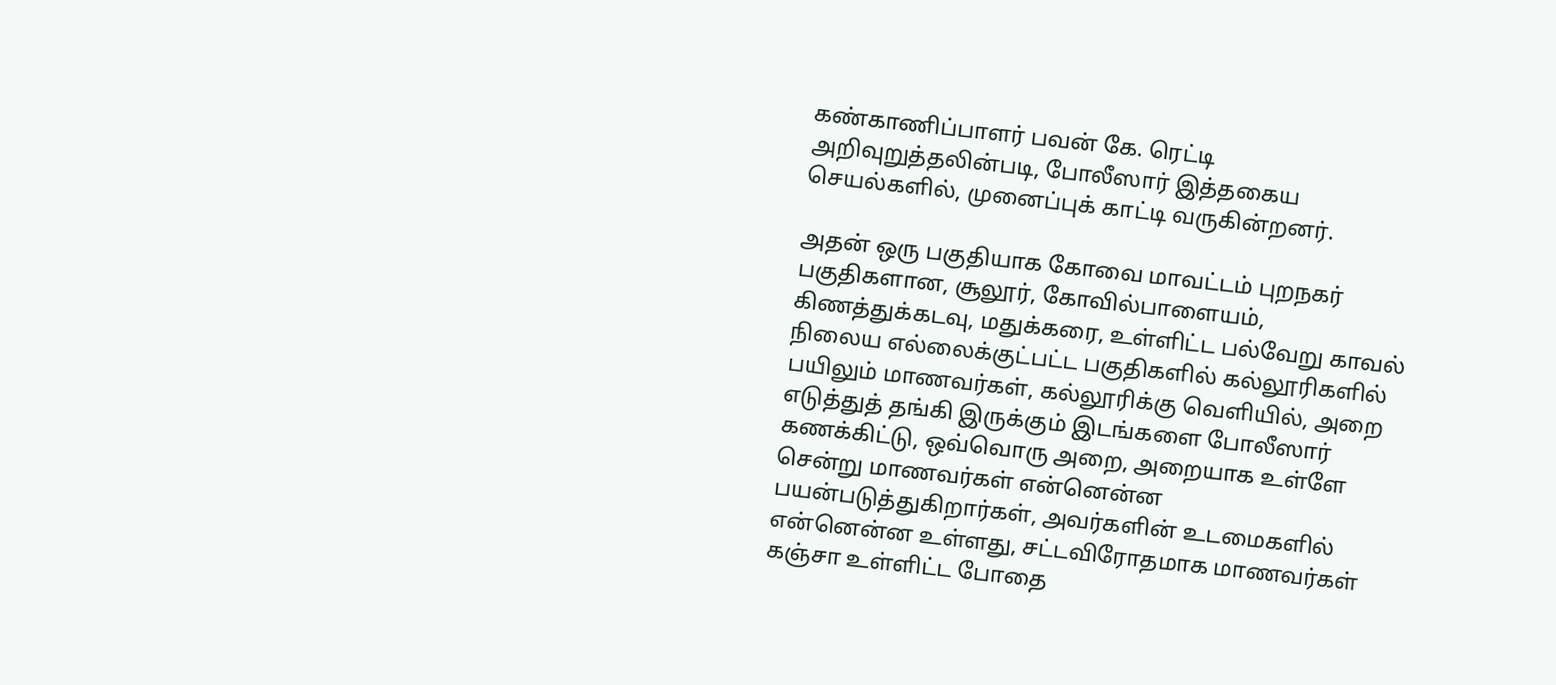கண்காணிப்பாளர் பவன் கே. ரெட்டி அறிவுறுத்தலின்படி, போலீஸார் இத்தகைய செயல்களில், முனைப்புக் காட்டி வருகின்றனர்.

அதன் ஒரு பகுதியாக கோவை மாவட்டம் புறநகர் பகுதிகளான, சூலூர், கோவில்பாளையம், கிணத்துக்கடவு, மதுக்கரை, உள்ளிட்ட பல்வேறு காவல் நிலைய எல்லைக்குட்பட்ட பகுதிகளில் கல்லூரிகளில் பயிலும் மாணவர்கள், கல்லூரிக்கு வெளியில், அறை எடுத்துத் தங்கி இருக்கும் இடங்களை போலீஸார் கணக்கிட்டு, ஒவ்வொரு அறை, அறையாக உள்ளே சென்று மாணவர்கள் என்னென்ன பயன்படுத்துகிறார்கள், அவர்களின் உடமைகளில் என்னென்ன உள்ளது, சட்டவிரோதமாக மாணவர்கள் கஞ்சா உள்ளிட்ட போதை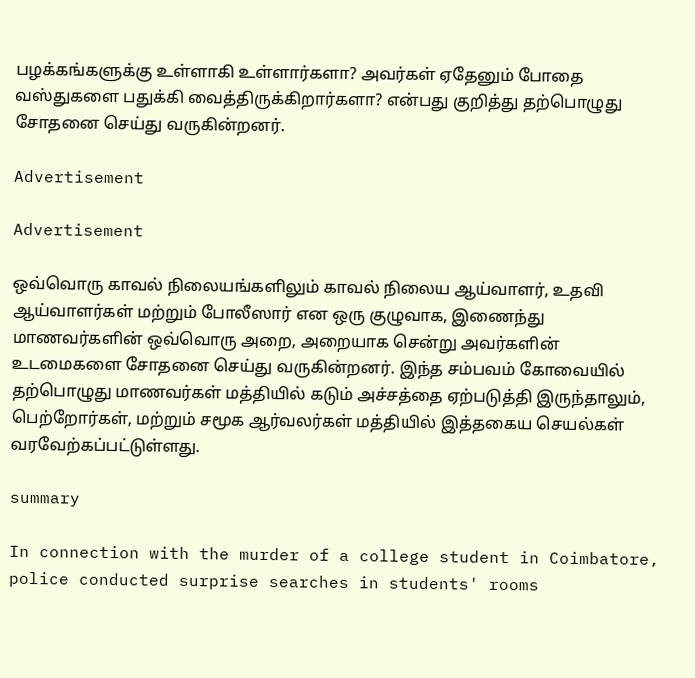பழக்கங்களுக்கு உள்ளாகி உள்ளார்களா? அவர்கள் ஏதேனும் போதை வஸ்துகளை பதுக்கி வைத்திருக்கிறார்களா? என்பது குறித்து தற்பொழுது சோதனை செய்து வருகின்றனர்.

Advertisement

Advertisement

ஒவ்வொரு காவல் நிலையங்களிலும் காவல் நிலைய ஆய்வாளர், உதவி ஆய்வாளர்கள் மற்றும் போலீஸார் என ஒரு குழுவாக, இணைந்து மாணவர்களின் ஒவ்வொரு அறை, அறையாக சென்று அவர்களின் உடமைகளை சோதனை செய்து வருகின்றனர். இந்த சம்பவம் கோவையில் தற்பொழுது மாணவர்கள் மத்தியில் கடும் அச்சத்தை ஏற்படுத்தி இருந்தாலும், பெற்றோர்கள், மற்றும் சமூக ஆர்வலர்கள் மத்தியில் இத்தகைய செயல்கள் வரவேற்கப்பட்டுள்ளது.

summary

In connection with the murder of a college student in Coimbatore, police conducted surprise searches in students' rooms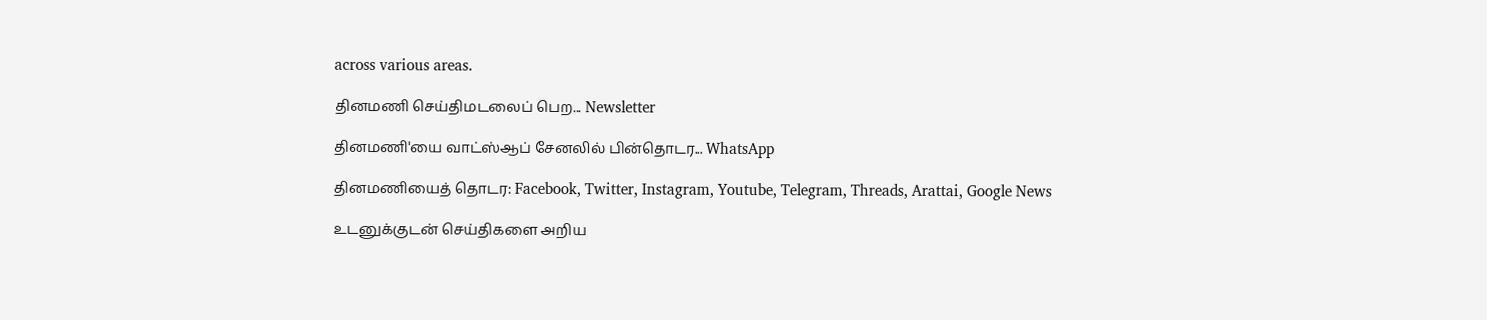across various areas.

தினமணி செய்திமடலைப் பெற... Newsletter

தினமணி'யை வாட்ஸ்ஆப் சேனலில் பின்தொடர... WhatsApp

தினமணியைத் தொடர: Facebook, Twitter, Instagram, Youtube, Telegram, Threads, Arattai, Google News

உடனுக்குடன் செய்திகளை அறிய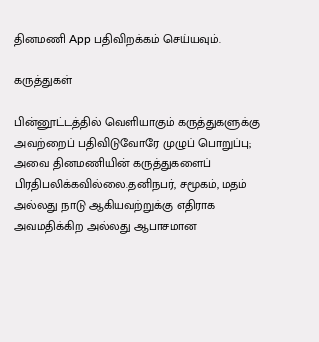தினமணி App பதிவிறக்கம் செய்யவும்.

கருத்துகள்

பின்னூட்டத்தில் வெளியாகும் கருத்துகளுக்கு அவற்றைப் பதிவிடுவோரே முழுப் பொறுப்பு; அவை தினமணியின் கருத்துகளைப் பிரதிபலிக்கவில்லை.தனிநபர், சமூகம், மதம் அல்லது நாடு ஆகியவற்றுக்கு எதிராக அவமதிக்கிற அல்லது ஆபாசமான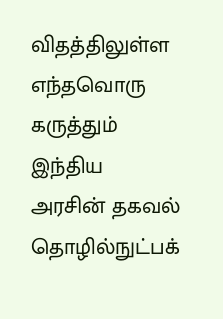விதத்திலுள்ள எந்தவொரு கருத்தும் இந்திய அரசின் தகவல் தொழில்நுட்பக்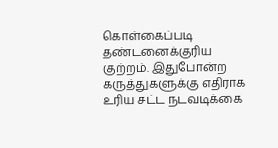கொள்கைப்படி தண்டனைக்குரிய குற்றம். இதுபோன்ற கருத்துகளுக்கு எதிராக உரிய சட்ட நடவடிக்கை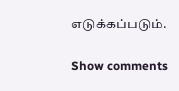எடுக்கப்படும்.

Show comments